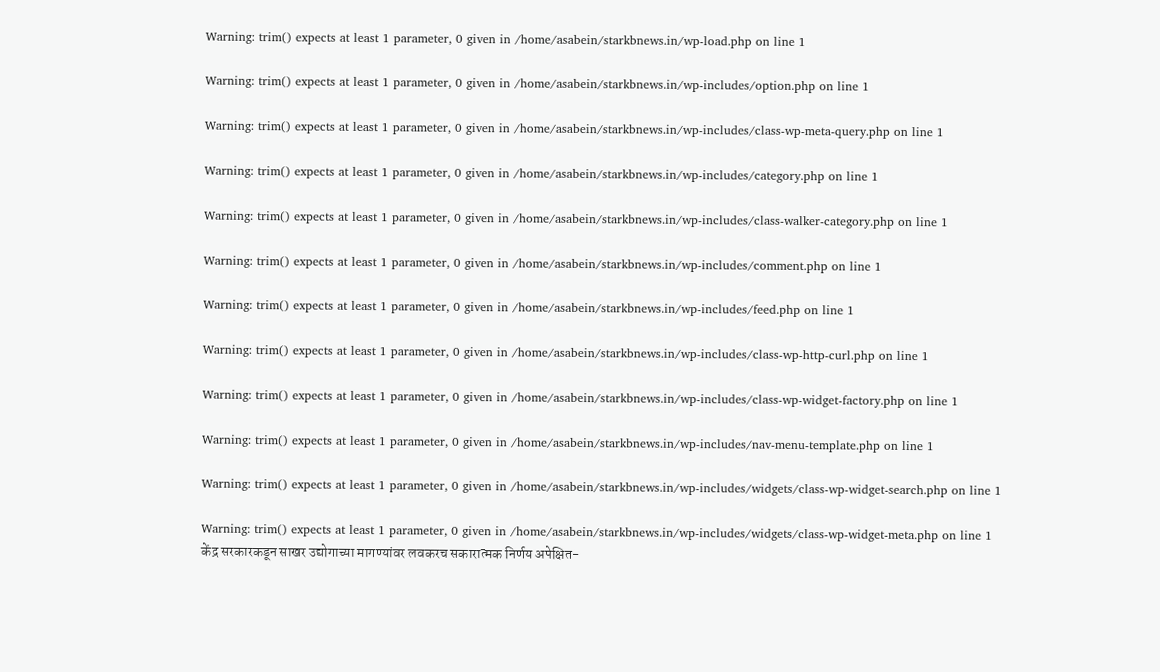Warning: trim() expects at least 1 parameter, 0 given in /home/asabein/starkbnews.in/wp-load.php on line 1

Warning: trim() expects at least 1 parameter, 0 given in /home/asabein/starkbnews.in/wp-includes/option.php on line 1

Warning: trim() expects at least 1 parameter, 0 given in /home/asabein/starkbnews.in/wp-includes/class-wp-meta-query.php on line 1

Warning: trim() expects at least 1 parameter, 0 given in /home/asabein/starkbnews.in/wp-includes/category.php on line 1

Warning: trim() expects at least 1 parameter, 0 given in /home/asabein/starkbnews.in/wp-includes/class-walker-category.php on line 1

Warning: trim() expects at least 1 parameter, 0 given in /home/asabein/starkbnews.in/wp-includes/comment.php on line 1

Warning: trim() expects at least 1 parameter, 0 given in /home/asabein/starkbnews.in/wp-includes/feed.php on line 1

Warning: trim() expects at least 1 parameter, 0 given in /home/asabein/starkbnews.in/wp-includes/class-wp-http-curl.php on line 1

Warning: trim() expects at least 1 parameter, 0 given in /home/asabein/starkbnews.in/wp-includes/class-wp-widget-factory.php on line 1

Warning: trim() expects at least 1 parameter, 0 given in /home/asabein/starkbnews.in/wp-includes/nav-menu-template.php on line 1

Warning: trim() expects at least 1 parameter, 0 given in /home/asabein/starkbnews.in/wp-includes/widgets/class-wp-widget-search.php on line 1

Warning: trim() expects at least 1 parameter, 0 given in /home/asabein/starkbnews.in/wp-includes/widgets/class-wp-widget-meta.php on line 1
केंद्र सरकारकडून साखर उद्योगाच्या मागण्यांवर लवकरच सकारात्मक निर्णय अपेक्षित-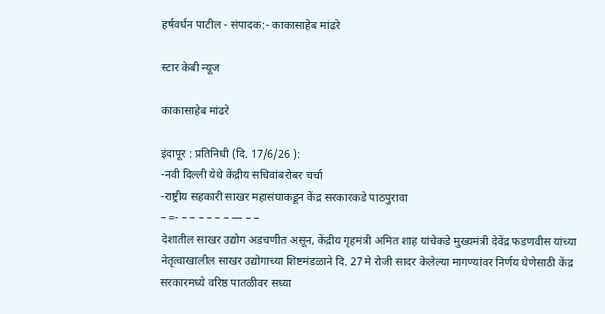हर्षवर्धन पाटील - संपादक:- काकासाहेब मांढरे

स्टार केबी न्यूज

काकासाहेब मांढरे

इंदापूर : प्रतिनिधी (दि. 17/6/26 ):
-नवी दिल्ली येथे केंद्रीय सचिवांबरोबर चर्चा
-राष्ट्रीय सहकारी साखर महासंघाकडून केंद्र सरकारकडे पाठपुरावा
– =- – – – – – – — – –
देशातील साखर उद्योग अडचणीत असून, केंद्रीय गृहमंत्री अमित शाह यांचेकडे मुख्यमंत्री देवेंद्र फडणवीस यांच्या नेतृत्वाखालील साखर उद्योगाच्या शिष्टमंडळाने दि. 27 मे रोजी सादर केलेल्या मागण्यांवर निर्णय घेणेसाठी केंद्र सरकारमध्ये वरिष्ठ पातळीवर सध्या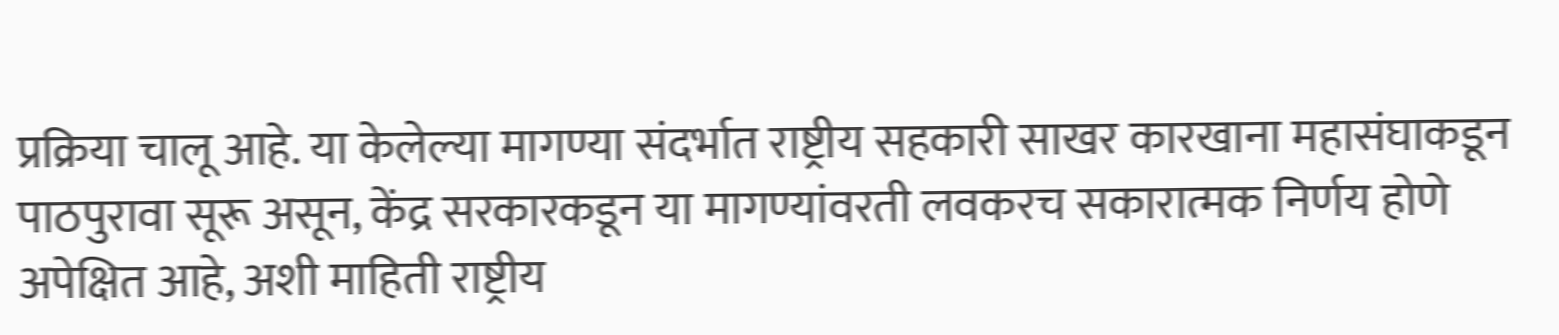प्रक्रिया चालू आहे. या केलेल्या मागण्या संदर्भात राष्ट्रीय सहकारी साखर कारखाना महासंघाकडून पाठपुरावा सूरू असून, केंद्र सरकारकडून या मागण्यांवरती लवकरच सकारात्मक निर्णय होणे अपेक्षित आहे, अशी माहिती राष्ट्रीय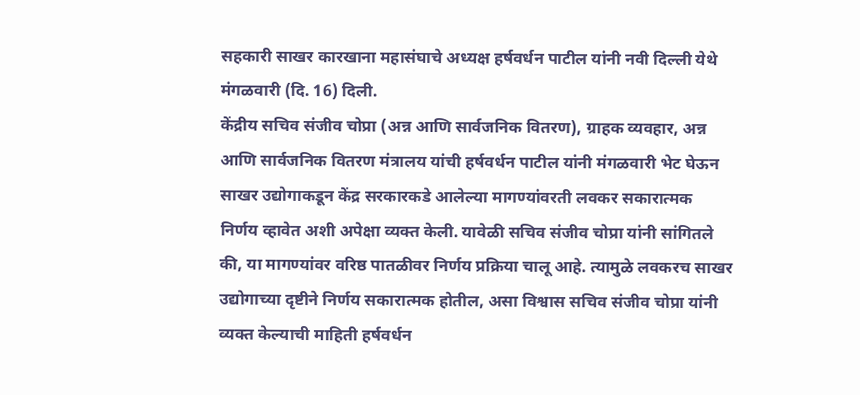सहकारी साखर कारखाना महासंघाचे अध्यक्ष हर्षवर्धन पाटील यांनी नवी दिल्ली येथे मंगळवारी (दि. 16) दिली.
केंद्रीय सचिव संजीव चोप्रा (अन्न आणि सार्वजनिक वितरण), ग्राहक व्यवहार, अन्न आणि सार्वजनिक वितरण मंत्रालय यांची हर्षवर्धन पाटील यांनी मंगळवारी भेट घेऊन साखर उद्योगाकडून केंद्र सरकारकडे आलेल्या मागण्यांवरती लवकर सकारात्मक निर्णय व्हावेत अशी अपेक्षा व्यक्त केली. यावेळी सचिव संजीव चोप्रा यांनी सांगितले की, या मागण्यांवर वरिष्ठ पातळीवर निर्णय प्रक्रिया चालू आहे. त्यामुळे लवकरच साखर उद्योगाच्या दृष्टीने निर्णय सकारात्मक होतील, असा विश्वास सचिव संजीव चोप्रा यांनी व्यक्त केल्याची माहिती हर्षवर्धन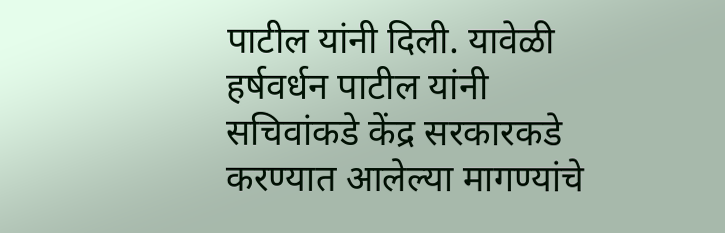पाटील यांनी दिली. यावेळी हर्षवर्धन पाटील यांनी सचिवांकडे केंद्र सरकारकडे करण्यात आलेल्या मागण्यांचे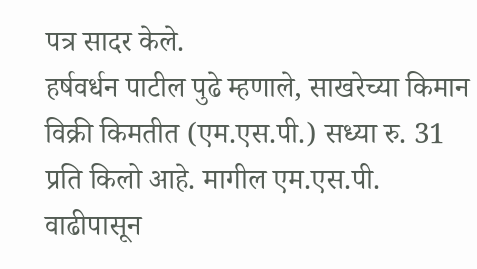पत्र सादर केले.
हर्षवर्धन पाटील पुढे म्हणाले, साखरेच्या किमान विक्री किमतीत (एम.एस.पी.) सध्या रु. 31 प्रति किलो आहे. मागील एम.एस.पी. वाढीपासून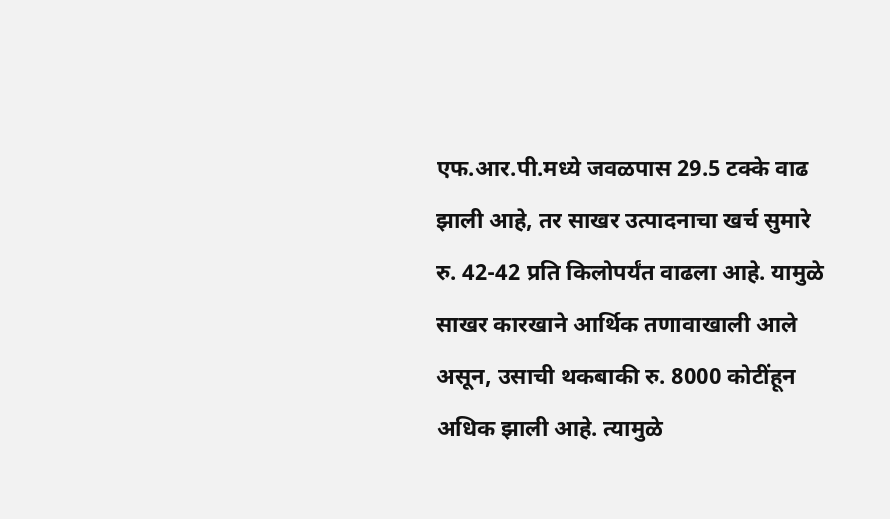एफ.आर.पी.मध्ये जवळपास 29.5 टक्के वाढ झाली आहे, तर साखर उत्पादनाचा खर्च सुमारे रु. 42-42 प्रति किलोपर्यंत वाढला आहे. यामुळे साखर कारखाने आर्थिक तणावाखाली आले असून, उसाची थकबाकी रु. 8000 कोटींहून अधिक झाली आहे. त्यामुळे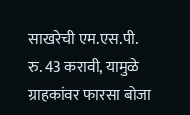साखरेची एम.एस.पी. रु. 43 करावी, यामुळे ग्राहकांवर फारसा बोजा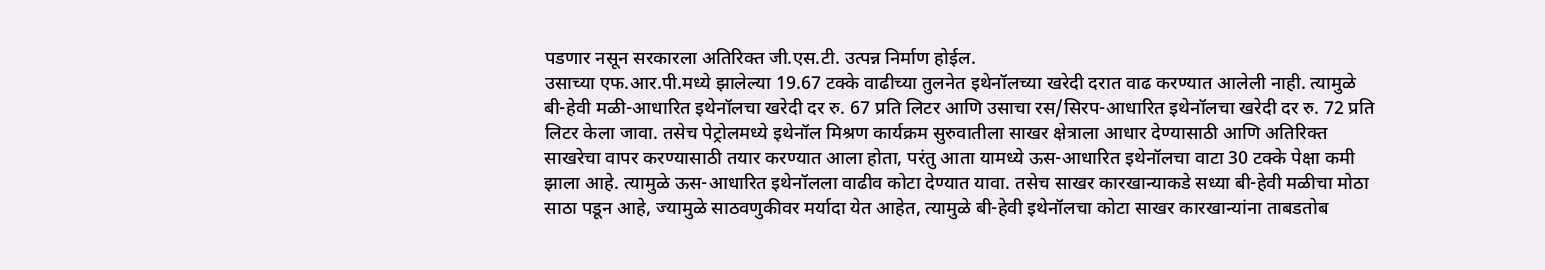पडणार नसून सरकारला अतिरिक्त जी.एस.टी. उत्पन्न निर्माण होईल.
उसाच्या एफ.आर.पी.मध्ये झालेल्या 19.67 टक्के वाढीच्या तुलनेत इथेनॉलच्या खरेदी दरात वाढ करण्यात आलेली नाही. त्यामुळे बी-हेवी मळी-आधारित इथेनॉलचा खरेदी दर रु. 67 प्रति लिटर आणि उसाचा रस/सिरप-आधारित इथेनॉलचा खरेदी दर रु. 72 प्रति लिटर केला जावा. तसेच पेट्रोलमध्ये इथेनॉल मिश्रण कार्यक्रम सुरुवातीला साखर क्षेत्राला आधार देण्यासाठी आणि अतिरिक्त साखरेचा वापर करण्यासाठी तयार करण्यात आला होता, परंतु आता यामध्ये ऊस-आधारित इथेनॉलचा वाटा 30 टक्के पेक्षा कमी झाला आहे. त्यामुळे ऊस-आधारित इथेनॉलला वाढीव कोटा देण्यात यावा. तसेच साखर कारखान्याकडे सध्या बी-हेवी मळीचा मोठा साठा पडून आहे, ज्यामुळे साठवणुकीवर मर्यादा येत आहेत, त्यामुळे बी-हेवी इथेनॉलचा कोटा साखर कारखान्यांना ताबडतोब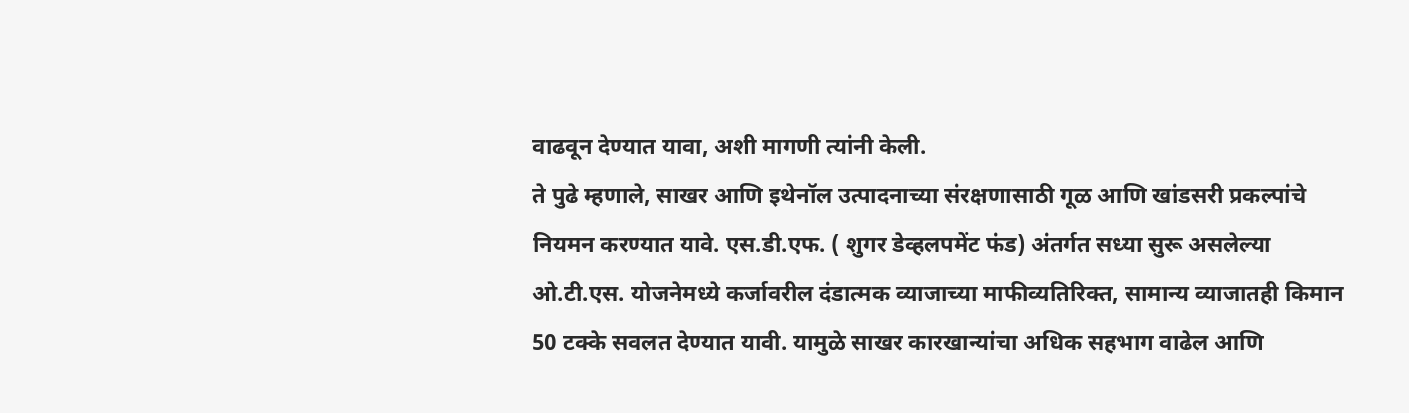वाढवून देण्यात यावा, अशी मागणी त्यांनी केली.
ते पुढे म्हणाले, साखर आणि इथेनॉल उत्पादनाच्या संरक्षणासाठी गूळ आणि खांडसरी प्रकल्पांचे नियमन करण्यात यावे. एस.डी.एफ. ( शुगर डेव्हलपमेंट फंड) अंतर्गत सध्या सुरू असलेल्या ओ.टी.एस. योजनेमध्ये कर्जावरील दंडात्मक व्याजाच्या माफीव्यतिरिक्त, सामान्य व्याजातही किमान 50 टक्के सवलत देण्यात यावी. यामुळे साखर कारखान्यांचा अधिक सहभाग वाढेल आणि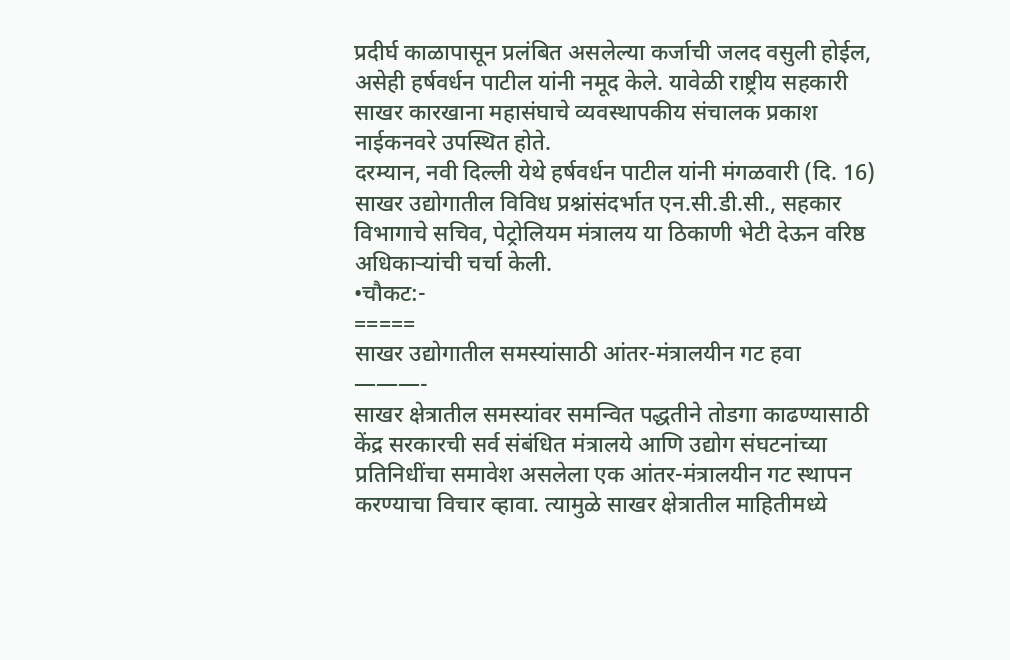प्रदीर्घ काळापासून प्रलंबित असलेल्या कर्जाची जलद वसुली होईल, असेही हर्षवर्धन पाटील यांनी नमूद केले. यावेळी राष्ट्रीय सहकारी साखर कारखाना महासंघाचे व्यवस्थापकीय संचालक प्रकाश नाईकनवरे उपस्थित होते.
दरम्यान, नवी दिल्ली येथे हर्षवर्धन पाटील यांनी मंगळवारी (दि. 16) साखर उद्योगातील विविध प्रश्नांसंदर्भात एन.सी.डी.सी., सहकार विभागाचे सचिव, पेट्रोलियम मंत्रालय या ठिकाणी भेटी देऊन वरिष्ठ अधिकाऱ्यांची चर्चा केली.
•चौकट:-
=====
साखर उद्योगातील समस्यांसाठी आंतर-मंत्रालयीन गट हवा
———-
साखर क्षेत्रातील समस्यांवर समन्वित पद्धतीने तोडगा काढण्यासाठी केंद्र सरकारची सर्व संबंधित मंत्रालये आणि उद्योग संघटनांच्या प्रतिनिधींचा समावेश असलेला एक आंतर-मंत्रालयीन गट स्थापन करण्याचा विचार व्हावा. त्यामुळे साखर क्षेत्रातील माहितीमध्ये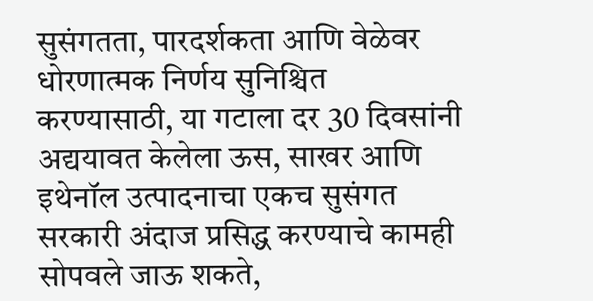सुसंगतता, पारदर्शकता आणि वेळेवर धोरणात्मक निर्णय सुनिश्चित करण्यासाठी, या गटाला दर 30 दिवसांनी अद्ययावत केलेला ऊस, साखर आणि इथेनॉल उत्पादनाचा एकच सुसंगत सरकारी अंदाज प्रसिद्ध करण्याचे कामही सोपवले जाऊ शकते,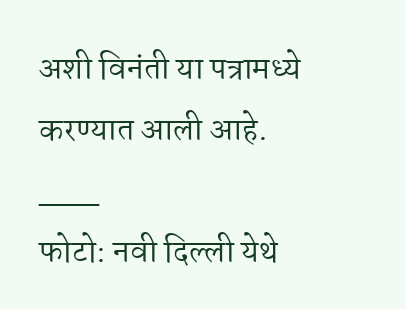अशी विनंती या पत्रामध्ये करण्यात आली आहे.
___
फोटो: नवी दिल्ली येथे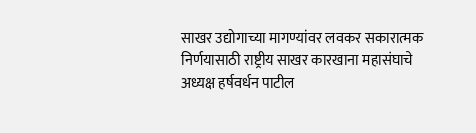साखर उद्योगाच्या मागण्यांवर लवकर सकारात्मक निर्णयासाठी राष्ट्रीय साखर कारखाना महासंघाचे अध्यक्ष हर्षवर्धन पाटील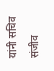यांनी सचिव संजीव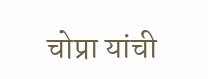चोप्रा यांची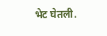भेट घेतली.